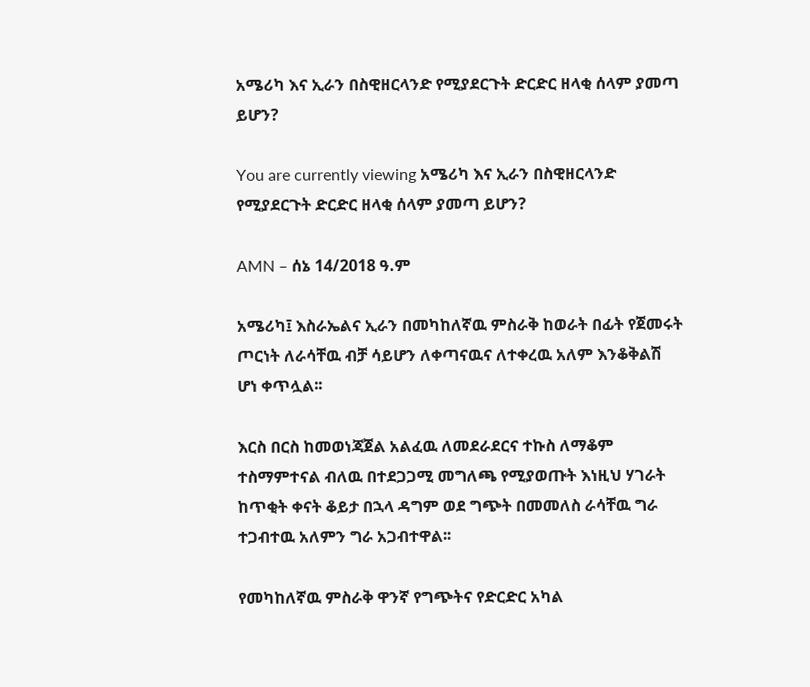አሜሪካ እና ኢራን በስዊዘርላንድ የሚያደርጉት ድርድር ዘላቂ ሰላም ያመጣ ይሆን?

You are currently viewing አሜሪካ እና ኢራን በስዊዘርላንድ የሚያደርጉት ድርድር ዘላቂ ሰላም ያመጣ ይሆን?

AMN – ሰኔ 14/2018 ዓ.ም

አሜሪካ፤ እስራኤልና ኢራን በመካከለኛዉ ምስራቅ ከወራት በፊት የጀመሩት ጦርነት ለራሳቸዉ ብቻ ሳይሆን ለቀጣናዉና ለተቀረዉ አለም እንቆቅልሽ ሆነ ቀጥሏል፡፡

እርስ በርስ ከመወነጃጀል አልፈዉ ለመደራደርና ተኩስ ለማቆም ተስማምተናል ብለዉ በተደጋጋሚ መግለጫ የሚያወጡት እነዚህ ሃገራት ከጥቂት ቀናት ቆይታ በኋላ ዳግም ወደ ግጭት በመመለስ ራሳቸዉ ግራ ተጋብተዉ አለምን ግራ አጋብተዋል፡፡

የመካከለኛዉ ምስራቅ ዋንኛ የግጭትና የድርድር አካል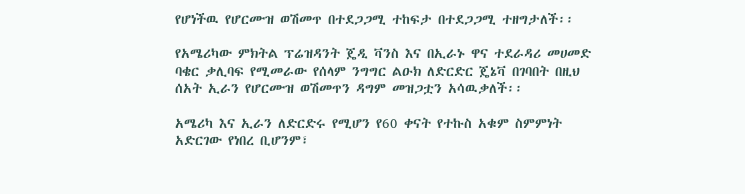የሆነችዉ የሆርሙዝ ወሽመጥ በተደጋጋሚ ተከፍታ በተደጋጋሚ ተዘግታለች፡፡

የአሜሪካው ምክትል ፕሬዝዳንት ጄዲ ቫንስ እና በኢራኑ ዋና ተደራዳሪ መሀመድ ባቄር ቃሊባፍ የሚመራው የሰላም ንግግር ልዑክ ለድርድር ጄኔቫ በገባበት በዚህ ሰአት ኢራን የሆርሙዝ ወሽመጥን ዳግም መዝጋቷን አሳዉቃለች፡፡

አሜሪካ እና ኢራን ለድርድሩ የሚሆን የ60 ቀናት የተኩስ አቁም ስምምነት አድርገው የነበረ ቢሆንም፣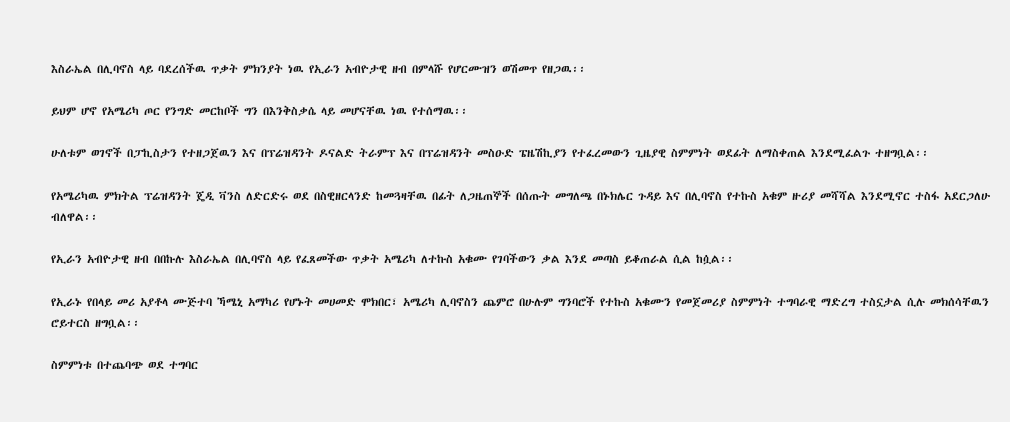እስራኤል በሊባኖስ ላይ ባደረሰችዉ ጥቃት ምክንያት ነዉ የኢራን አብዮታዊ ዘብ በምላሹ የሆርሙዝን ወሽመጥ የዘጋዉ፡፡

ይህም ሆኖ የአሜሪካ ጦር የንግድ መርከቦች ግን በእንቅስቃሴ ላይ መሆናቸዉ ነዉ የተሰማዉ፡፡

ሁለቱም ወገኖች በፓኪስታን የተዘጋጀዉን እና በፕሬዝዳንት ዶናልድ ትራምፕ እና በፕሬዝዳንት መስዑድ ፔዜሽኪያን የተፈረመውን ጊዜያዊ ስምምነት ወደፊት ለማስቀጠል እንደሚፈልጉ ተዘግቧል፡፡

የአሜሪካዉ ምክትል ፕሬዝዳንት ጄዲ ቫንስ ለድርድሩ ወደ በስዊዘርላንድ ከመጓዛቸዉ በፊት ለጋዜጠኞች በሰጡት መግለጫ በኑክሌር ጉዳይ እና በሊባኖስ የተኩስ አቁም ዙሪያ መሻሻል እንደሚኖር ተስፋ አደርጋለሁ ብለዋል፡፡

የኢራን አብዮታዊ ዘብ በበኩሉ እስራኤል በሊባኖስ ላይ የፈጸመችው ጥቃት አሜሪካ ለተኩስ አቁሙ የገባችውን ቃል እንደ መጣስ ይቆጠራል ሲል ከሷል፡፡

የኢራኑ የበላይ መሪ አያቶላ ሙጅተባ ኻሜኒ አማካሪ የሆኑት መሀመድ ሞክበር፣ አሜሪካ ሊባኖስን ጨምሮ በሁሉም ግንባሮች የተኩስ አቁሙን የመጀመሪያ ስምምነት ተግባራዊ ማድረግ ተስኗታል ሲሉ መክሰሳቸዉን ሮይተርስ ዘግቧል፡፡

ስምምነቱ በተጨባጭ ወደ ተግባር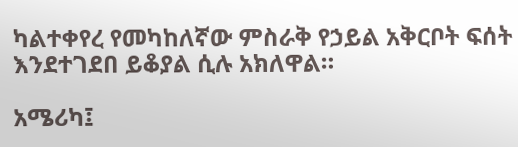ካልተቀየረ የመካከለኛው ምስራቅ የኃይል አቅርቦት ፍሰት እንደተገደበ ይቆያል ሲሉ አክለዋል።

አሜሪካ፤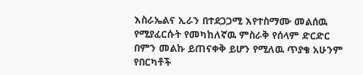እስራኤልና ኢራን በተደጋጋሚ እየተስማሙ መልሰዉ የሚያፈርሱት የመካከለኛዉ ምስራቅ የሰላም ድርድር በምን መልኩ ይጠናቀቅ ይሆን የሚለዉ ጥያቄ አሁንም የበርካቶች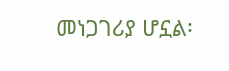መነጋገሪያ ሆኗል፡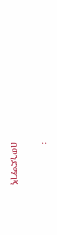፡

በወንድማገኝ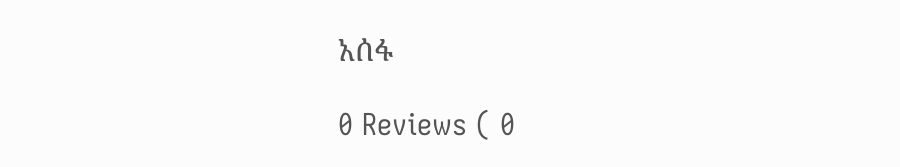አሰፋ

0 Reviews ( 0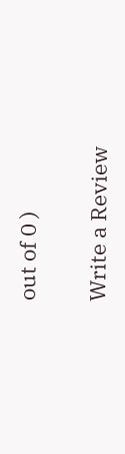out of 0 )

Write a Review